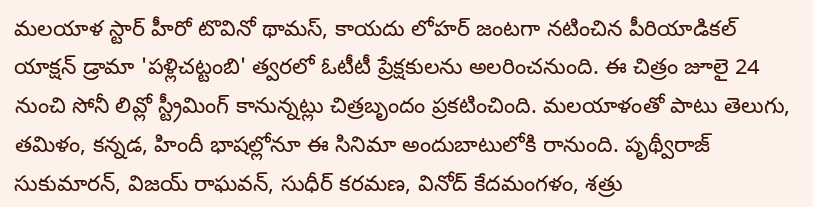మలయాళ స్టార్ హీరో టొవినో థామస్, కాయదు లోహర్ జంటగా నటించిన పీరియాడికల్ యాక్షన్ డ్రామా 'పళ్లిచట్టంబి' త్వరలో ఓటీటీ ప్రేక్షకులను అలరించనుంది. ఈ చిత్రం జూలై 24 నుంచి సోనీ లివ్లో స్ట్రీమింగ్ కానున్నట్లు చిత్రబృందం ప్రకటించింది. మలయాళంతో పాటు తెలుగు, తమిళం, కన్నడ, హిందీ భాషల్లోనూ ఈ సినిమా అందుబాటులోకి రానుంది. పృథ్వీరాజ్ సుకుమారన్, విజయ్ రాఘవన్, సుధీర్ కరమణ, వినోద్ కేదమంగళం, శత్రు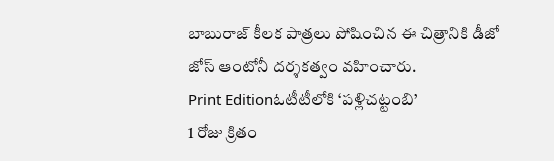బాబురాజ్ కీలక పాత్రలు పోషించిన ఈ చిత్రానికి డీజో జోస్ ఆంటోనీ దర్శకత్వం వహించారు.
Print Editionఓటీటీలోకి ‘పళ్లిచట్టంబి’
1 రోజు క్రితం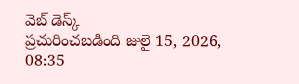వెబ్ డెస్క్
ప్రచురించబడింది జులై 15, 2026, 08:35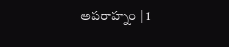అపరాహ్నం | 1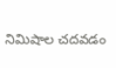నిమిషాల చదవడం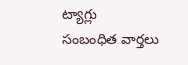ట్యాగ్లు
సంబంధిత వార్తలు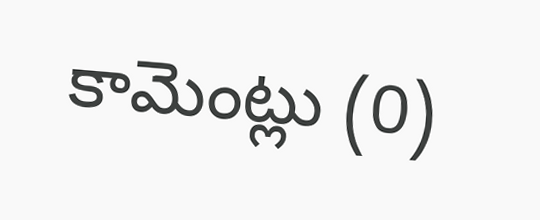కామెంట్లు (0)